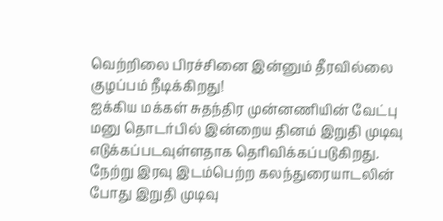வெற்றிலை பிரச்சினை இன்னும் தீரவில்லை குழப்பம் நீடிக்கிறது!
ஐக்கிய மக்கள் சுதந்திர முன்னணியின் வேட்பு மனு தொடர்பில் இன்றைய தினம் இறுதி முடிவு எடுக்கப்படவுள்ளதாக தெரிவிக்கப்படுகிறது. நேற்று இரவு இடம்பெற்ற கலந்துரையாடலின் போது இறுதி முடிவு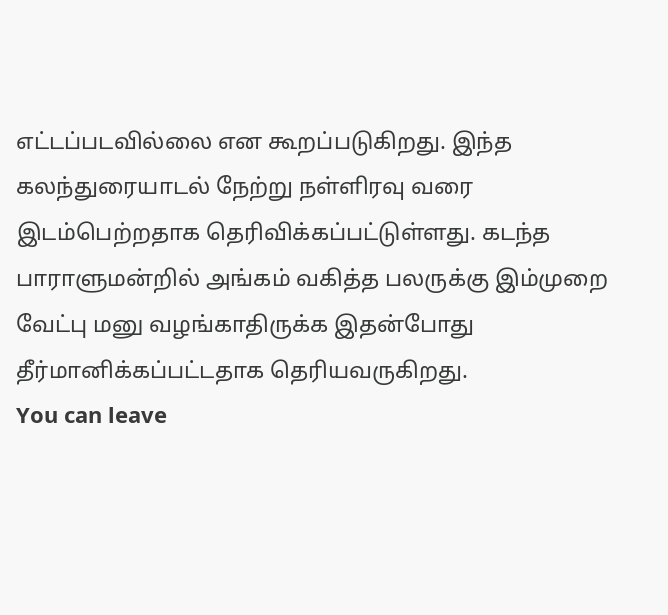எட்டப்படவில்லை என கூறப்படுகிறது. இந்த கலந்துரையாடல் நேற்று நள்ளிரவு வரை இடம்பெற்றதாக தெரிவிக்கப்பட்டுள்ளது. கடந்த பாராளுமன்றில் அங்கம் வகித்த பலருக்கு இம்முறை வேட்பு மனு வழங்காதிருக்க இதன்போது தீர்மானிக்கப்பட்டதாக தெரியவருகிறது.
You can leave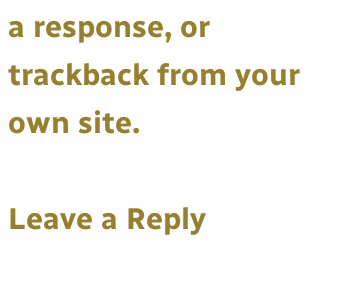a response, or trackback from your own site.

Leave a Reply